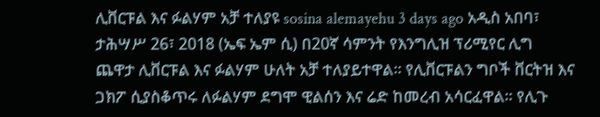ሊቨርፑል እና ፉልሃም አቻ ተለያዩ sosina alemayehu 3 days ago አዲስ አበባ፣ ታሕሣሥ 26፣ 2018 (ኤፍ ኤም ሲ) በ20ኛ ሳምንት የእንግሊዝ ፕሪሚየር ሊግ ጨዋታ ሊቨርፑል እና ፉልሃም ሁለት አቻ ተለያይተዋል፡፡ የሊቨርፑልን ግቦች ቨርትዝ እና ጋክፖ ሲያስቆጥሩ ለፉልሃም ደግሞ ዊልሰን እና ሬድ ከመረብ አሳርፈዋል፡፡ የሊጉ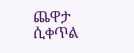ጨዋታ ሲቀጥል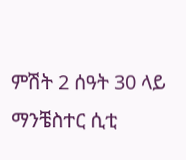ምሽት 2 ሰዓት 30 ላይ ማንቼስተር ሲቲ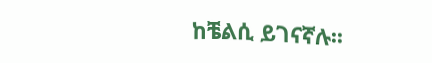ከቼልሲ ይገናኛሉ፡፡